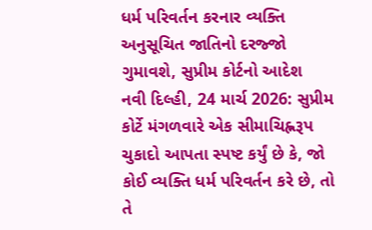ધર્મ પરિવર્તન કરનાર વ્યક્તિ અનુસૂચિત જાતિનો દરજ્જો ગુમાવશે, સુપ્રીમ કોર્ટનો આદેશ
નવી દિલ્હી, 24 માર્ચ 2026: સુપ્રીમ કોર્ટે મંગળવારે એક સીમાચિહ્નરૂપ ચુકાદો આપતા સ્પષ્ટ કર્યું છે કે, જો કોઈ વ્યક્તિ ધર્મ પરિવર્તન કરે છે, તો તે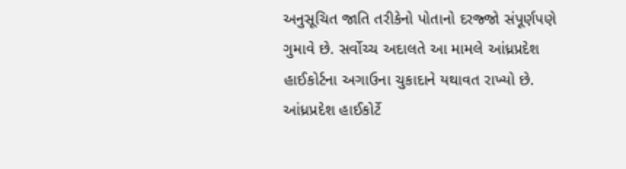અનુસૂચિત જાતિ તરીકેનો પોતાનો દરજ્જો સંપૂર્ણપણે ગુમાવે છે. સર્વોચ્ચ અદાલતે આ મામલે આંધ્રપ્રદેશ હાઈકોર્ટના અગાઉના ચુકાદાને યથાવત રાખ્યો છે. આંધ્રપ્રદેશ હાઈકોર્ટે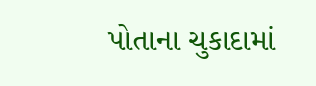પોતાના ચુકાદામાં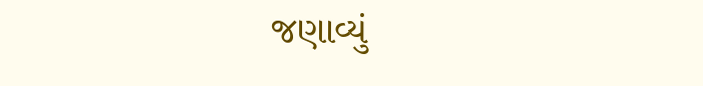જણાવ્યું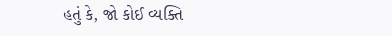હતું કે, જો કોઈ વ્યક્તિ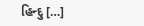હિન્દુ […]